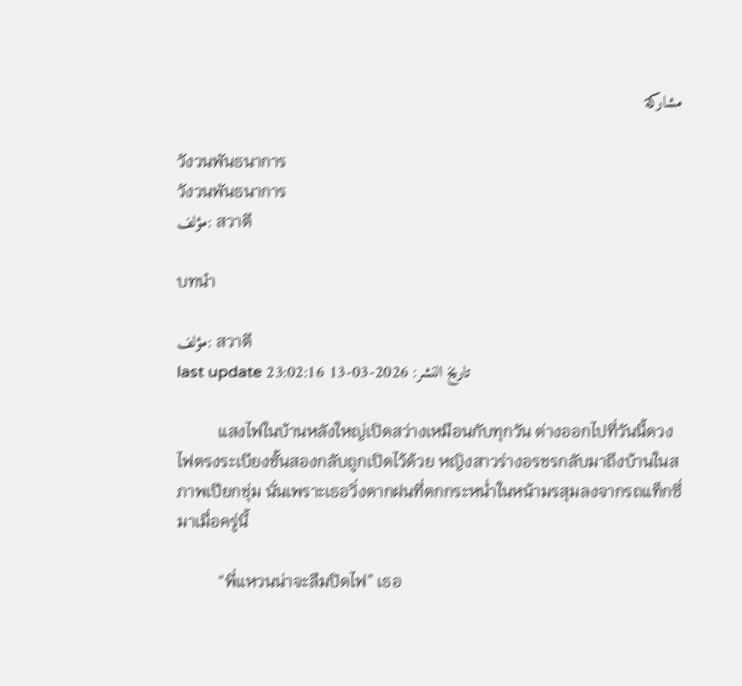مشاركة

วังวนพันธนาการ
วังวนพันธนาการ
مؤلف: สวาตี

บทนำ

مؤلف: สวาตี
last update تاريخ النشر: 2026-03-13 23:02:16

          แสงไฟในบ้านหลังใหญ่เปิดสว่างเหมือนกับทุกวัน ต่างออกไปที่วันนี้ดวงไฟตรงระเบียงชั้นสองกลับถูกเปิดไว้ด้วย หญิงสาวร่างอรชรกลับมาถึงบ้านในสภาพเปียกชุ่ม นั่นเพราะเธอวิ่งตากฝนที่ตกกระหน่ำในหน้ามรสุมลงจากรถแท็กซี่มาเมื่อครู่นี้

          “พี่แหวนน่าจะลืมปิดไฟ” เธอ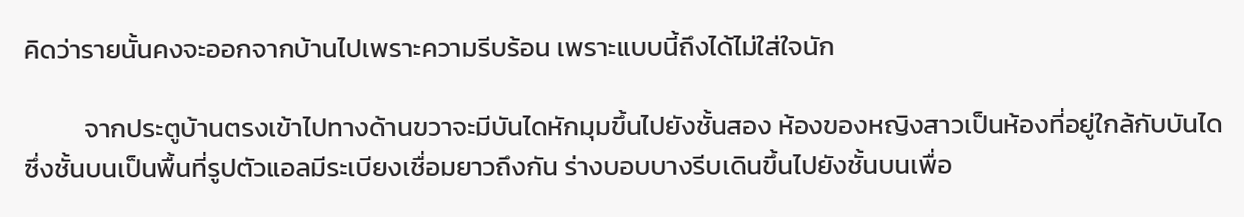คิดว่ารายนั้นคงจะออกจากบ้านไปเพราะความรีบร้อน เพราะแบบนี้ถึงได้ไม่ใส่ใจนัก

          จากประตูบ้านตรงเข้าไปทางด้านขวาจะมีบันไดหักมุมขึ้นไปยังชั้นสอง ห้องของหญิงสาวเป็นห้องที่อยู่ใกล้กับบันได ซึ่งชั้นบนเป็นพื้นที่รูปตัวแอลมีระเบียงเชื่อมยาวถึงกัน ร่างบอบบางรีบเดินขึ้นไปยังชั้นบนเพื่อ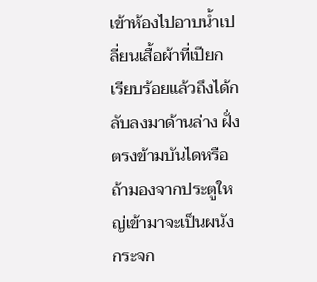เข้าห้องไปอาบน้ำเปลี่ยนเสื้อผ้าที่เปียก เรียบร้อยแล้วถึงได้กลับลงมาด้านล่าง ฝั่งตรงข้ามบันไดหรือถ้ามองจากประตูใหญ่เข้ามาจะเป็นผนังกระจก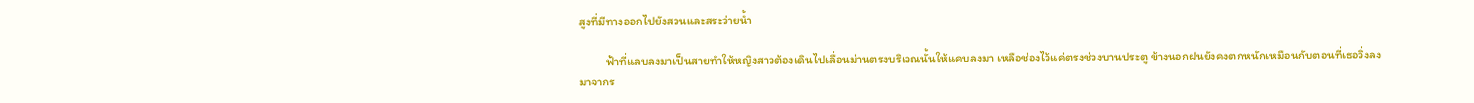สูงที่มีทางออกไปยังสวนและสระว่ายน้ำ

          ฟ้าที่แลบลงมาเป็นสายทำให้หญิงสาวต้องเดินไปเลื่อนม่านตรงบริเวณนั้นให้แคบลงมา เหลือช่องไว้แค่ตรงช่วงบานประตู ข้างนอกฝนยังคงตกหนักเหมือนกับตอนที่เธอวิ่งลงมาจากร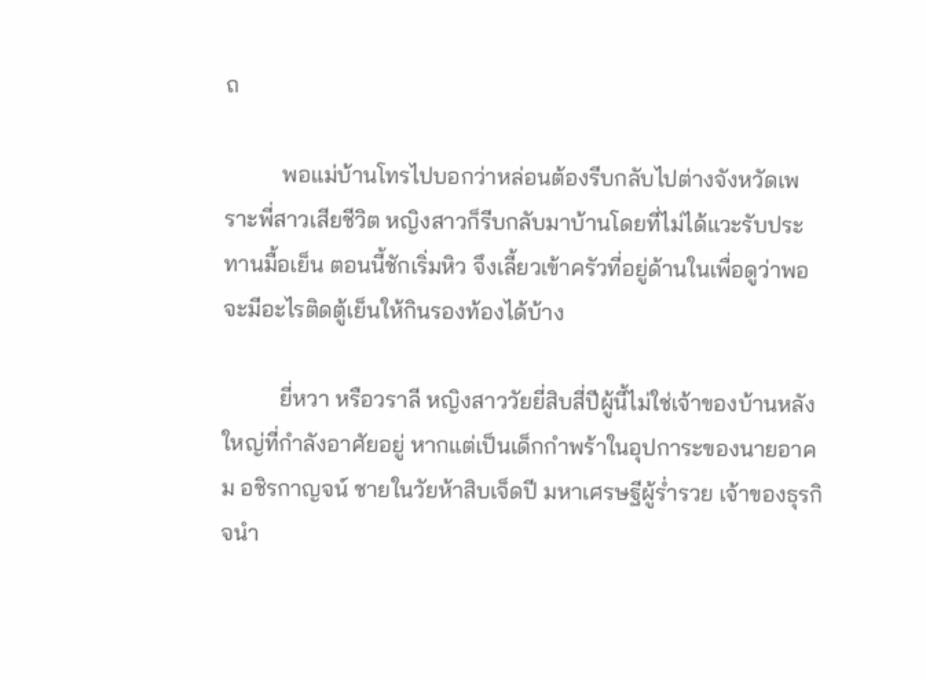ถ

          พอแม่บ้านโทรไปบอกว่าหล่อนต้องรีบกลับไปต่างจังหวัดเพราะพี่สาวเสียชีวิต หญิงสาวก็รีบกลับมาบ้านโดยที่ไม่ได้แวะรับประทานมื้อเย็น ตอนนี้ชักเริ่มหิว จึงเลี้ยวเข้าครัวที่อยู่ด้านในเพื่อดูว่าพอจะมีอะไรติดตู้เย็นให้กินรองท้องได้บ้าง

          ยี่หวา หรือวราลี หญิงสาววัยยี่สิบสี่ปีผู้นี้ไม่ใช่เจ้าของบ้านหลังใหญ่ที่กำลังอาศัยอยู่ หากแต่เป็นเด็กกำพร้าในอุปการะของนายอาคม อชิรกาญจน์ ชายในวัยห้าสิบเจ็ดปี มหาเศรษฐีผู้ร่ำรวย เจ้าของธุรกิจนำ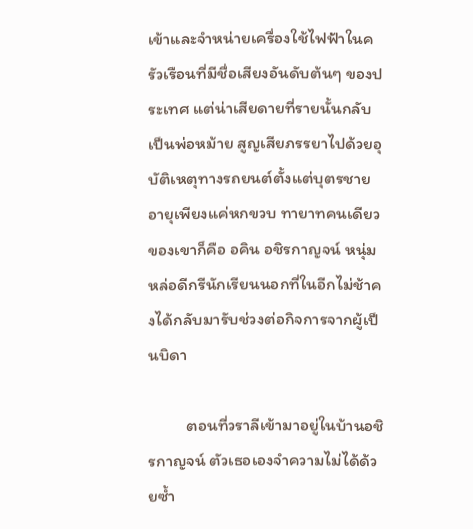เข้าและจำหน่ายเครื่องใช้ไฟฟ้าในครัวเรือนที่มีชื่อเสียงอันดับต้นๆ ของประเทศ แต่น่าเสียดายที่รายนั้นกลับเป็นพ่อหม้าย สูญเสียภรรยาไปด้วยอุบัติเหตุทางรถยนต์ตั้งแต่บุตรชายอายุเพียงแค่หกขวบ ทายาทคนเดียวของเขาก็คือ อคิน อชิรกาญจน์ หนุ่มหล่อดีกรีนักเรียนนอกที่ในอีกไม่ช้าคงได้กลับมารับช่วงต่อกิจการจากผู้เป็นบิดา

          ตอนที่วราลีเข้ามาอยู่ในบ้านอชิรกาญจน์ ตัวเธอเองจำความไม่ได้ด้วยซ้ำ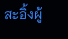สะอิ้งผู้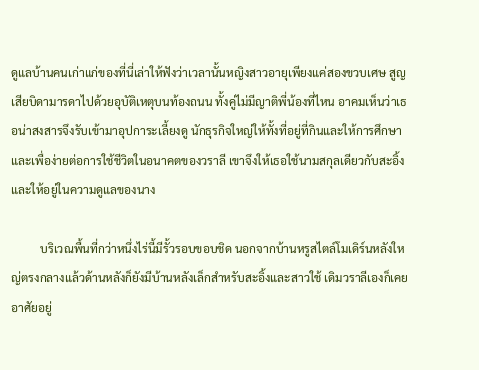ดูแลบ้านคนเก่าแก่ของที่นี่เล่าให้ฟังว่าเวลานั้นหญิงสาวอายุเพียงแค่สองขวบเศษ สูญเสียบิดามารดาไปด้วยอุบัติเหตุบนท้องถนน ทั้งคู่ไม่มีญาติพี่น้องที่ไหน อาคมเห็นว่าเธอน่าสงสารจึงรับเข้ามาอุปการะเลี้ยงดู นักธุรกิจใหญ่ให้ทั้งที่อยู่ที่กินและให้การศึกษา และเพื่อง่ายต่อการใช้ชีวิตในอนาคตของวราลี เขาจึงให้เธอใช้นามสกุลเดียวกับสะอิ้งและให้อยู่ในความดูแลของนาง

          บริเวณพื้นที่กว่าหนึ่งไร่นี้มีรั้วรอบขอบชิด นอกจากบ้านหรูสไตล์โมเดิร์นหลังใหญ่ตรงกลางแล้วด้านหลังก็ยังมีบ้านหลังเล็กสำหรับสะอิ้งและสาวใช้ เดิมวราลีเองก็เคยอาศัยอยู่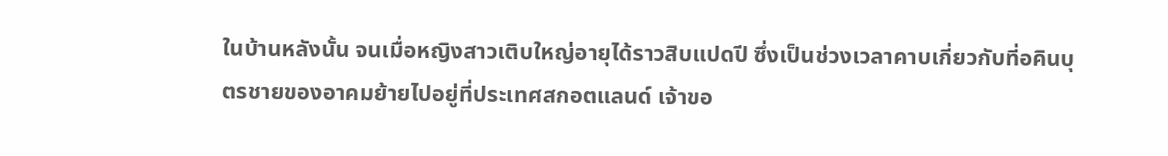ในบ้านหลังนั้น จนเมื่อหญิงสาวเติบใหญ่อายุได้ราวสิบแปดปี ซึ่งเป็นช่วงเวลาคาบเกี่ยวกับที่อคินบุตรชายของอาคมย้ายไปอยู่ที่ประเทศสกอตแลนด์ เจ้าขอ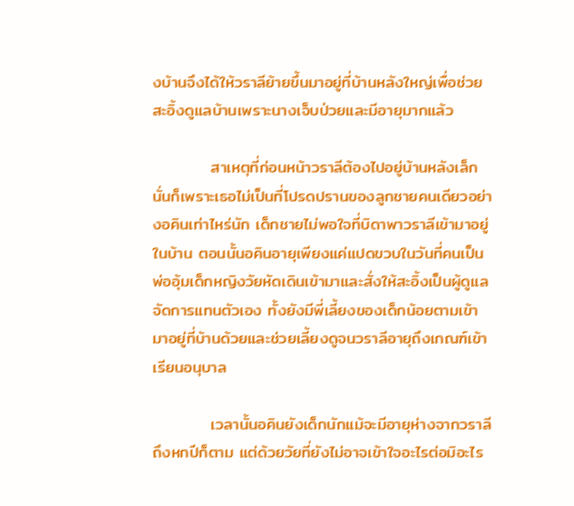งบ้านจึงได้ให้วราลีย้ายขึ้นมาอยู่ที่บ้านหลังใหญ่เพื่อช่วยสะอิ้งดูแลบ้านเพราะนางเจ็บป่วยและมีอายุมากแล้ว

          สาเหตุที่ก่อนหน้าวราลีต้องไปอยู่บ้านหลังเล็ก นั่นก็เพราะเธอไม่เป็นที่โปรดปรานของลูกชายคนเดียวอย่างอคินเท่าไหร่นัก เด็กชายไม่พอใจที่บิดาพาวราลีเข้ามาอยู่ในบ้าน ตอนนั้นอคินอายุเพียงแค่แปดขวบในวันที่คนเป็นพ่ออุ้มเด็กหญิงวัยหัดเดินเข้ามาและสั่งให้สะอิ้งเป็นผู้ดูแลจัดการแทนตัวเอง ทั้งยังมีพี่เลี้ยงของเด็กน้อยตามเข้ามาอยู่ที่บ้านด้วยและช่วยเลี้ยงดูจนวราลีอายุถึงเกณฑ์เข้าเรียนอนุบาล

          เวลานั้นอคินยังเด็กนักแม้จะมีอายุห่างจากวราลีถึงหกปีก็ตาม แต่ด้วยวัยที่ยังไม่อาจเข้าใจอะไรต่อมิอะไร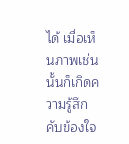ได้ เมื่อเห็นภาพเช่นนั้นก็เกิดความรู้สึกคับข้องใจ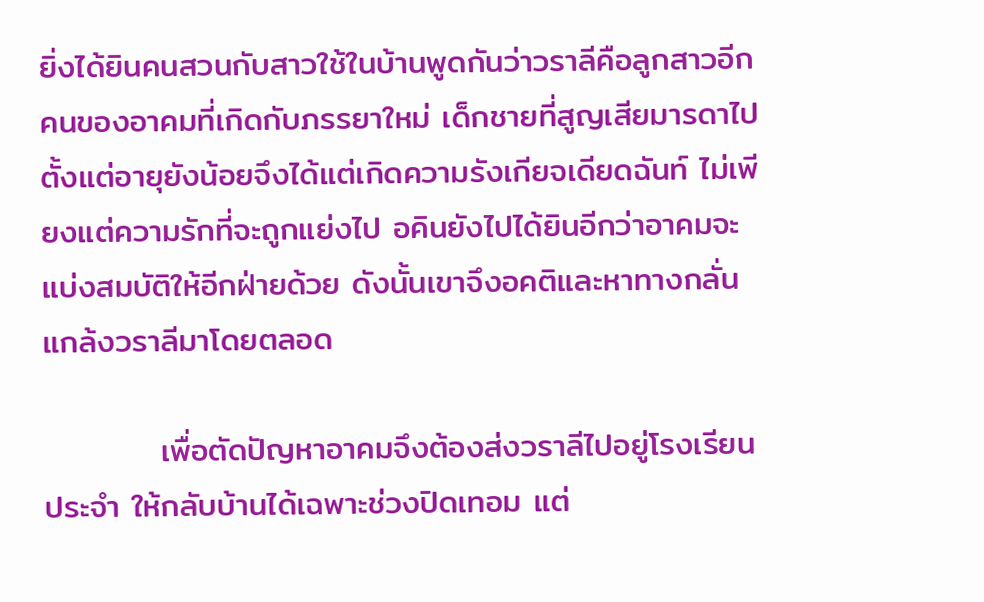ยิ่งได้ยินคนสวนกับสาวใช้ในบ้านพูดกันว่าวราลีคือลูกสาวอีกคนของอาคมที่เกิดกับภรรยาใหม่ เด็กชายที่สูญเสียมารดาไปตั้งแต่อายุยังน้อยจึงได้แต่เกิดความรังเกียจเดียดฉันท์ ไม่เพียงแต่ความรักที่จะถูกแย่งไป อคินยังไปได้ยินอีกว่าอาคมจะแบ่งสมบัติให้อีกฝ่ายด้วย ดังนั้นเขาจึงอคติและหาทางกลั่นแกล้งวราลีมาโดยตลอด

          เพื่อตัดปัญหาอาคมจึงต้องส่งวราลีไปอยู่โรงเรียนประจำ ให้กลับบ้านได้เฉพาะช่วงปิดเทอม แต่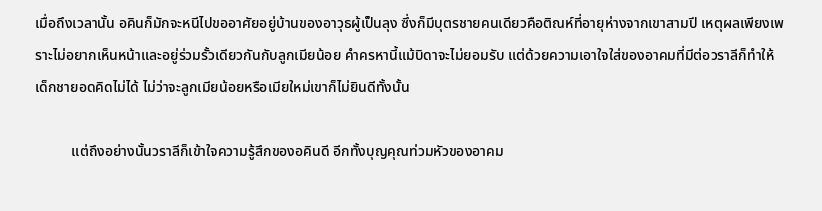เมื่อถึงเวลานั้น อคินก็มักจะหนีไปขออาศัยอยู่บ้านของอาวุธผู้เป็นลุง ซึ่งก็มีบุตรชายคนเดียวคือติณห์ที่อายุห่างจากเขาสามปี เหตุผลเพียงเพราะไม่อยากเห็นหน้าและอยู่ร่วมรั้วเดียวกันกับลูกเมียน้อย คำครหานี้แม้บิดาจะไม่ยอมรับ แต่ด้วยความเอาใจใส่ของอาคมที่มีต่อวราลีก็ทำให้เด็กชายอดคิดไม่ได้ ไม่ว่าจะลูกเมียน้อยหรือเมียใหม่เขาก็ไม่ยินดีทั้งนั้น

          แต่ถึงอย่างนั้นวราลีก็เข้าใจความรู้สึกของอคินดี อีกทั้งบุญคุณท่วมหัวของอาคม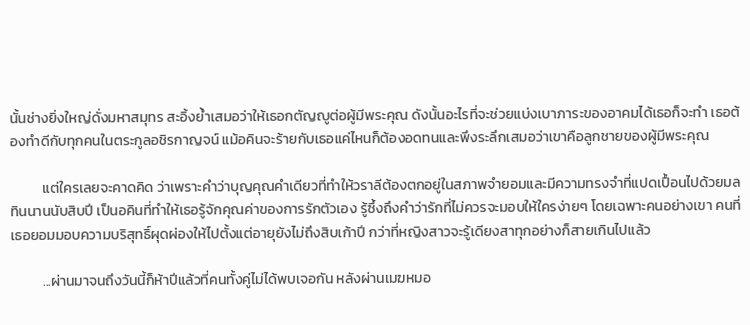นั้นช่างยิ่งใหญ่ดั่งมหาสมุทร สะอิ้งย้ำเสมอว่าให้เธอกตัญญูต่อผู้มีพระคุณ ดังนั้นอะไรที่จะช่วยแบ่งเบาภาระของอาคมได้เธอก็จะทำ เธอต้องทำดีกับทุกคนในตระกูลอชิรกาญจน์ แม้อคินจะร้ายกับเธอแค่ไหนก็ต้องอดทนและพึงระลึกเสมอว่าเขาคือลูกชายของผู้มีพระคุณ

          แต่ใครเลยจะคาดคิด ว่าเพราะคำว่าบุญคุณคำเดียวที่ทำให้วราลีต้องตกอยู่ในสภาพจำยอมและมีความทรงจำที่แปดเปื้อนไปด้วยมลทินนานนับสิบปี เป็นอคินที่ทำให้เธอรู้จักคุณค่าของการรักตัวเอง รู้ซึ้งถึงคำว่ารักที่ไม่ควรจะมอบให้ใครง่ายๆ โดยเฉพาะคนอย่างเขา คนที่เธอยอมมอบความบริสุทธิ์ผุดผ่องให้ไปตั้งแต่อายุยังไม่ถึงสิบเก้าปี กว่าที่หญิงสาวจะรู้เดียงสาทุกอย่างก็สายเกินไปแล้ว

          ...ผ่านมาจนถึงวันนี้ก็ห้าปีแล้วที่คนทั้งคู่ไม่ได้พบเจอกัน หลังผ่านเมฆหมอ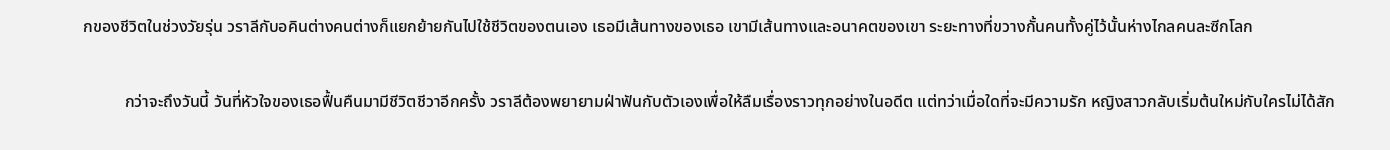กของชีวิตในช่วงวัยรุ่น วราลีกับอคินต่างคนต่างก็แยกย้ายกันไปใช้ชีวิตของตนเอง เธอมีเส้นทางของเธอ เขามีเส้นทางและอนาคตของเขา ระยะทางที่ขวางกั้นคนทั้งคู่ไว้นั้นห่างไกลคนละซีกโลก

          กว่าจะถึงวันนี้ วันที่หัวใจของเธอฟื้นคืนมามีชีวิตชีวาอีกครั้ง วราลีต้องพยายามฝ่าฟันกับตัวเองเพื่อให้ลืมเรื่องราวทุกอย่างในอดีต แต่ทว่าเมื่อใดที่จะมีความรัก หญิงสาวกลับเริ่มต้นใหม่กับใครไม่ได้สัก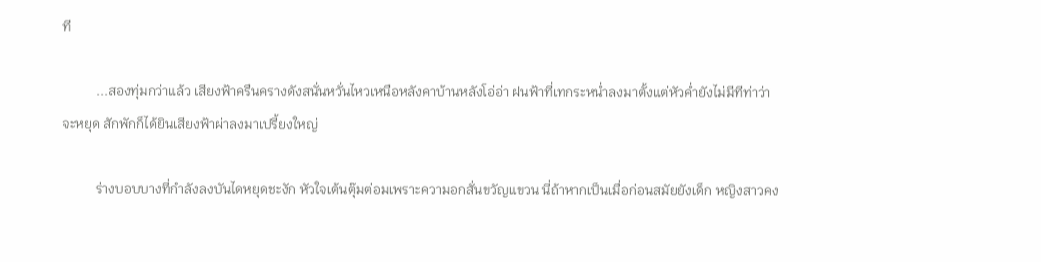ที

          ...สองทุ่มกว่าแล้ว เสียงฟ้าครืนครางดังสนั่นหวั่นไหวเหนือหลังคาบ้านหลังโอ่อ่า ฝนฟ้าที่เทกระหน่ำลงมาตั้งแต่หัวค่ำยังไม่มีทีท่าว่าจะหยุด สักพักก็ได้ยินเสียงฟ้าผ่าลงมาเปรี้ยงใหญ่

          ร่างบอบบางที่กำลังลงบันไดหยุดชะงัก หัวใจเต้นตุ๊มต่อมเพราะความอกสั่นขวัญแขวน นี่ถ้าหากเป็นเมื่อก่อนสมัยยังเด็ก หญิงสาวคง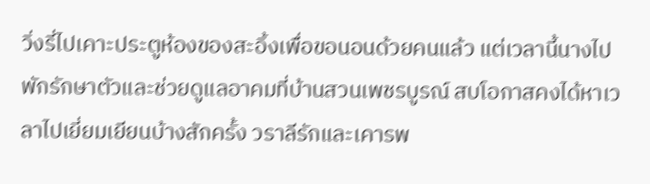วิ่งรี่ไปเคาะประตูห้องของสะอิ้งเพื่อขอนอนด้วยคนแล้ว แต่เวลานี้นางไปพักรักษาตัวและช่วยดูแลอาคมที่บ้านสวนเพชรบูรณ์ สบโอกาสคงได้หาเวลาไปเยี่ยมเยียนบ้างสักครั้ง วราลีรักและเคารพ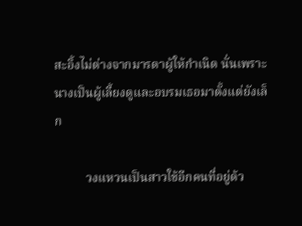สะอิ้งไม่ต่างจากมารดาผู้ให้กำเนิด นั่นเพราะนางเป็นผู้เลี้ยงดูและอบรมเธอมาตั้งแต่ยังเล็ก

          วงแหวนเป็นสาวใช้อีกคนที่อยู่ด้ว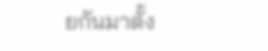ยกันมาตั้ง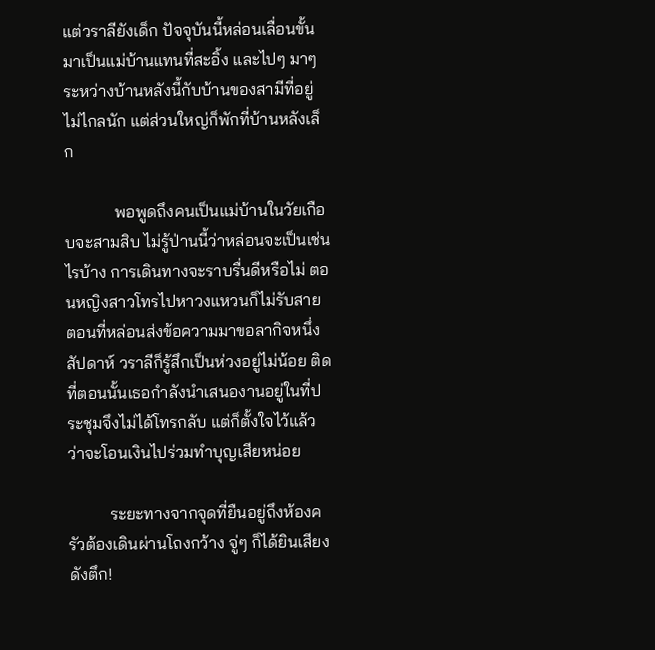แต่วราลียังเด็ก ปัจจุบันนี้หล่อนเลื่อนขั้นมาเป็นแม่บ้านแทนที่สะอิ้ง และไปๆ มาๆ ระหว่างบ้านหลังนี้กับบ้านของสามีที่อยู่ไม่ไกลนัก แต่ส่วนใหญ่ก็พักที่บ้านหลังเล็ก

            พอพูดถึงคนเป็นแม่บ้านในวัยเกือบจะสามสิบ ไม่รู้ป่านนี้ว่าหล่อนจะเป็นเช่นไรบ้าง การเดินทางจะราบรื่นดีหรือไม่ ตอนหญิงสาวโทรไปหาวงแหวนก็ไม่รับสาย ตอนที่หล่อนส่งข้อความมาขอลากิจหนึ่งสัปดาห์ วราลีก็รู้สึกเป็นห่วงอยู่ไม่น้อย ติดที่ตอนนั้นเธอกำลังนำเสนองานอยู่ในที่ประชุมจึงไม่ได้โทรกลับ แต่ก็ตั้งใจไว้แล้วว่าจะโอนเงินไปร่วมทำบุญเสียหน่อย

          ระยะทางจากจุดที่ยืนอยู่ถึงห้องครัวต้องเดินผ่านโถงกว้าง จู่ๆ ก็ได้ยินเสียงดังตึก!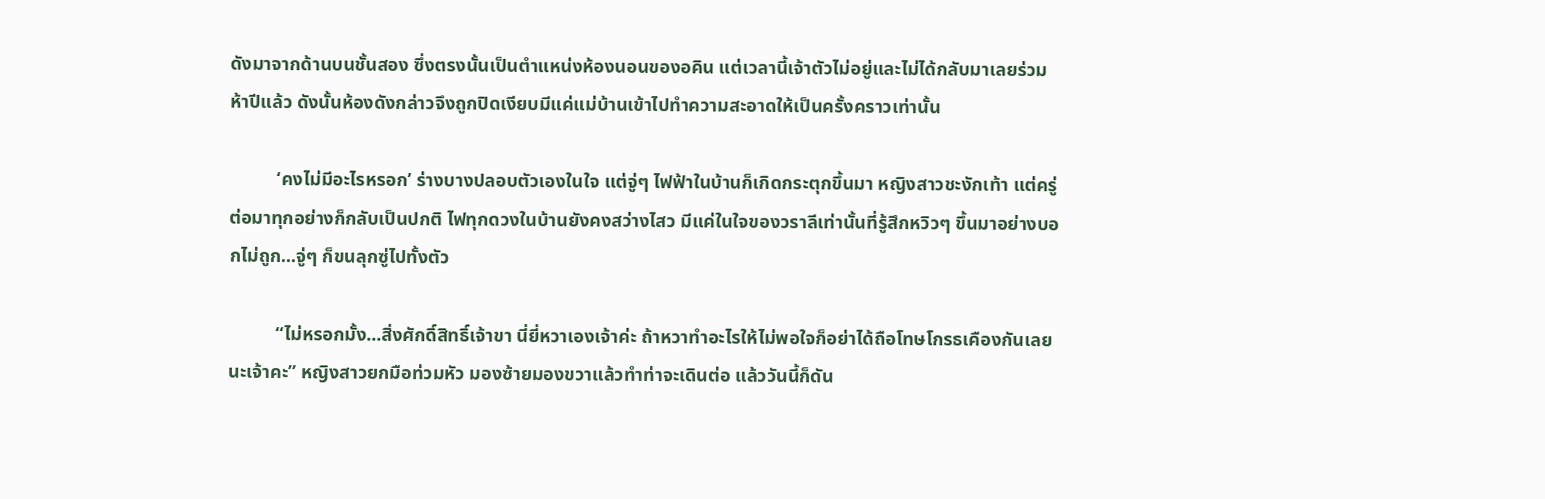ดังมาจากด้านบนชั้นสอง ซึ่งตรงนั้นเป็นตำแหน่งห้องนอนของอคิน แต่เวลานี้เจ้าตัวไม่อยู่และไม่ได้กลับมาเลยร่วมห้าปีแล้ว ดังนั้นห้องดังกล่าวจึงถูกปิดเงียบมีแค่แม่บ้านเข้าไปทำความสะอาดให้เป็นครั้งคราวเท่านั้น

          ‘คงไม่มีอะไรหรอก’ ร่างบางปลอบตัวเองในใจ แต่จู่ๆ ไฟฟ้าในบ้านก็เกิดกระตุกขึ้นมา หญิงสาวชะงักเท้า แต่ครู่ต่อมาทุกอย่างก็กลับเป็นปกติ ไฟทุกดวงในบ้านยังคงสว่างไสว มีแค่ในใจของวราลีเท่านั้นที่รู้สึกหวิวๆ ขึ้นมาอย่างบอกไม่ถูก...จู่ๆ ก็ขนลุกซู่ไปทั้งตัว

          “ไม่หรอกมั้ง...สิ่งศักดิ์สิทธิ์เจ้าขา นี่ยี่หวาเองเจ้าค่ะ ถ้าหวาทำอะไรให้ไม่พอใจก็อย่าได้ถือโทษโกรธเคืองกันเลยนะเจ้าคะ” หญิงสาวยกมือท่วมหัว มองซ้ายมองขวาแล้วทำท่าจะเดินต่อ แล้ววันนี้ก็ดัน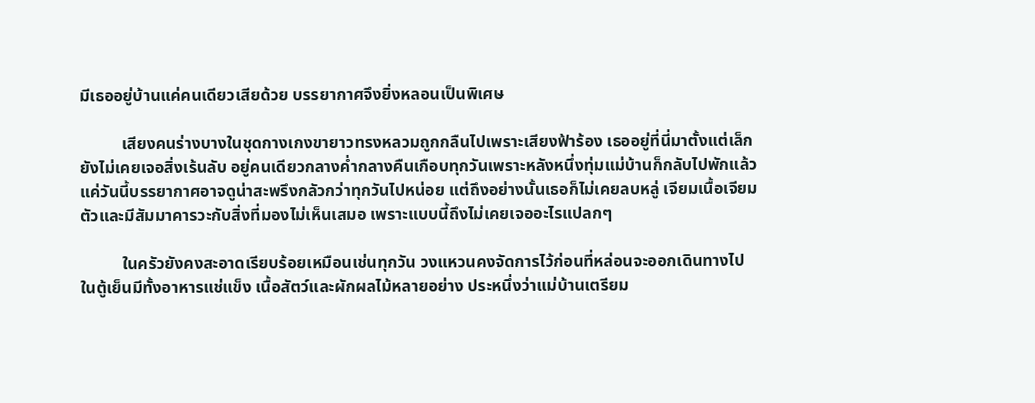มีเธออยู่บ้านแค่คนเดียวเสียด้วย บรรยากาศจึงยิ่งหลอนเป็นพิเศษ

          เสียงคนร่างบางในชุดกางเกงขายาวทรงหลวมถูกกลืนไปเพราะเสียงฟ้าร้อง เธออยู่ที่นี่มาตั้งแต่เล็กยังไม่เคยเจอสิ่งเร้นลับ อยู่คนเดียวกลางค่ำกลางคืนเกือบทุกวันเพราะหลังหนึ่งทุ่มแม่บ้านก็กลับไปพักแล้ว แค่วันนี้บรรยากาศอาจดูน่าสะพรึงกลัวกว่าทุกวันไปหน่อย แต่ถึงอย่างนั้นเธอก็ไม่เคยลบหลู่ เจียมเนื้อเจียมตัวและมีสัมมาคารวะกับสิ่งที่มองไม่เห็นเสมอ เพราะแบบนี้ถึงไม่เคยเจออะไรแปลกๆ

          ในครัวยังคงสะอาดเรียบร้อยเหมือนเช่นทุกวัน วงแหวนคงจัดการไว้ก่อนที่หล่อนจะออกเดินทางไป ในตู้เย็นมีทั้งอาหารแช่แข็ง เนื้อสัตว์และผักผลไม้หลายอย่าง ประหนึ่งว่าแม่บ้านเตรียม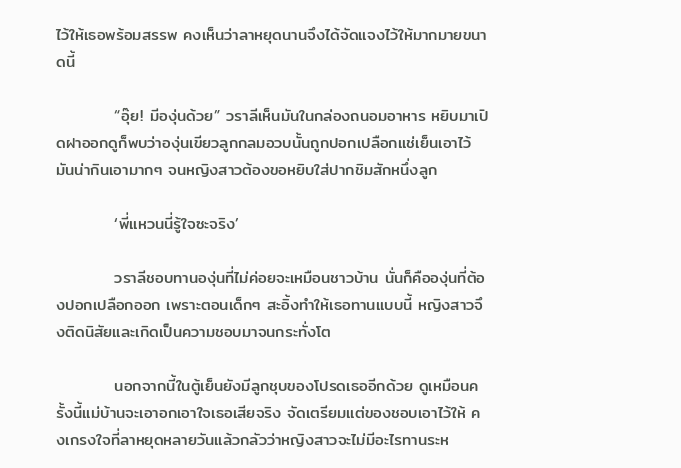ไว้ให้เธอพร้อมสรรพ คงเห็นว่าลาหยุดนานจึงได้จัดแจงไว้ให้มากมายขนาดนี้

          “อุ๊ย! มีองุ่นด้วย” วราลีเห็นมันในกล่องถนอมอาหาร หยิบมาเปิดฝาออกดูก็พบว่าองุ่นเขียวลูกกลมอวบนั้นถูกปอกเปลือกแช่เย็นเอาไว้ มันน่ากินเอามากๆ จนหญิงสาวต้องขอหยิบใส่ปากชิมสักหนึ่งลูก

          ‘พี่แหวนนี่รู้ใจซะจริง’

          วราลีชอบทานองุ่นที่ไม่ค่อยจะเหมือนชาวบ้าน นั่นก็คือองุ่นที่ต้องปอกเปลือกออก เพราะตอนเด็กๆ สะอิ้งทำให้เธอทานแบบนี้ หญิงสาวจึงติดนิสัยและเกิดเป็นความชอบมาจนกระทั่งโต

          นอกจากนี้ในตู้เย็นยังมีลูกชุบของโปรดเธออีกด้วย ดูเหมือนครั้งนี้แม่บ้านจะเอาอกเอาใจเธอเสียจริง จัดเตรียมแต่ของชอบเอาไว้ให้ คงเกรงใจที่ลาหยุดหลายวันแล้วกลัวว่าหญิงสาวจะไม่มีอะไรทานระห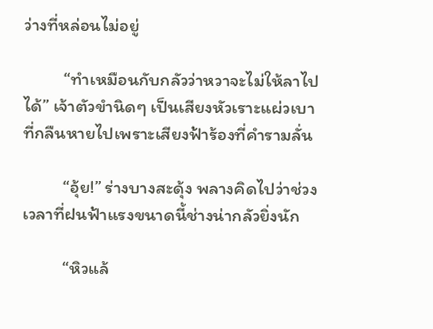ว่างที่หล่อนไม่อยู่

          “ทำเหมือนกับกลัวว่าหวาจะไม่ให้ลาไปได้” เจ้าตัวขำนิดๆ เป็นเสียงหัวเราะแผ่วเบาที่กลืนหายไปเพราะเสียงฟ้าร้องที่คำรามลั่น

          “อุ้ย!” ร่างบางสะดุ้ง พลางคิดไปว่าช่วงเวลาที่ฝนฟ้าแรงขนาดนี้ช่างน่ากลัวยิ่งนัก

          “หิวแล้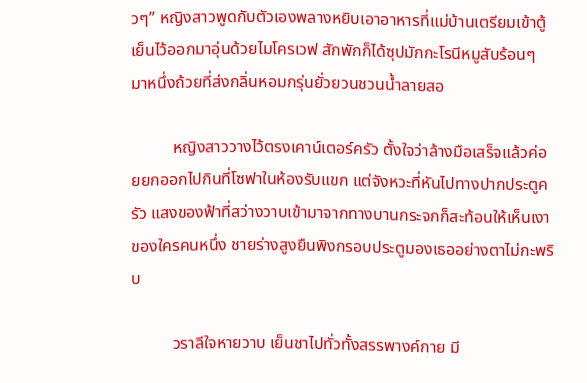วๆ” หญิงสาวพูดกับตัวเองพลางหยิบเอาอาหารที่แม่บ้านเตรียมเข้าตู้เย็นไว้ออกมาอุ่นด้วยไมโครเวฟ สักพักก็ได้ซุปมักกะโรนีหมูสับร้อนๆ มาหนึ่งถ้วยที่ส่งกลิ่นหอมกรุ่นยั่วยวนชวนน้ำลายสอ

          หญิงสาววางไว้ตรงเคาน์เตอร์ครัว ตั้งใจว่าล้างมือเสร็จแล้วค่อยยกออกไปกินที่โซฟาในห้องรับแขก แต่จังหวะที่หันไปทางปากประตูครัว แสงของฟ้าที่สว่างวาบเข้ามาจากทางบานกระจกก็สะท้อนให้เห็นเงาของใครคนหนึ่ง ชายร่างสูงยืนพิงกรอบประตูมองเธออย่างตาไม่กะพริบ

          วราลีใจหายวาบ เย็นชาไปทั่วทั้งสรรพางค์กาย มี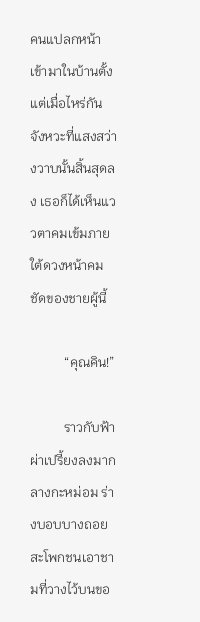คนแปลกหน้าเข้ามาในบ้านตั้งแต่เมื่อไหร่กัน จังหวะที่แสงสว่างวาบนั้นสิ้นสุดลง เธอก็ได้เห็นแววตาคมเข้มภายใต้ดวงหน้าคมชัดของชายผู้นี้

          “คุณคิน!”

          ราวกับฟ้าผ่าเปรี้ยงลงมากลางกะหม่อม ร่างบอบบางถอยสะโพกชนเอาชามที่วางไว้บนขอ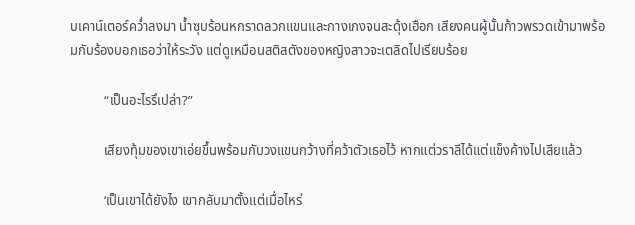บเคาน์เตอร์คว่ำลงมา น้ำซุบร้อนหกราดลวกแขนและกางเกงจนสะดุ้งเฮือก เสียงคนผู้นั้นก้าวพรวดเข้ามาพร้อมกับร้องบอกเธอว่าให้ระวัง แต่ดูเหมือนสติสตังของหญิงสาวจะเตลิดไปเรียบร้อย

          “เป็นอะไรรึเปล่า?”

          เสียงทุ้มของเขาเอ่ยขึ้นพร้อมกับวงแขนกว้างที่คว้าตัวเธอไว้ หากแต่วราลีได้แต่แข็งค้างไปเสียแล้ว

          ‘เป็นเขาได้ยังไง เขากลับมาตั้งแต่เมื่อไหร่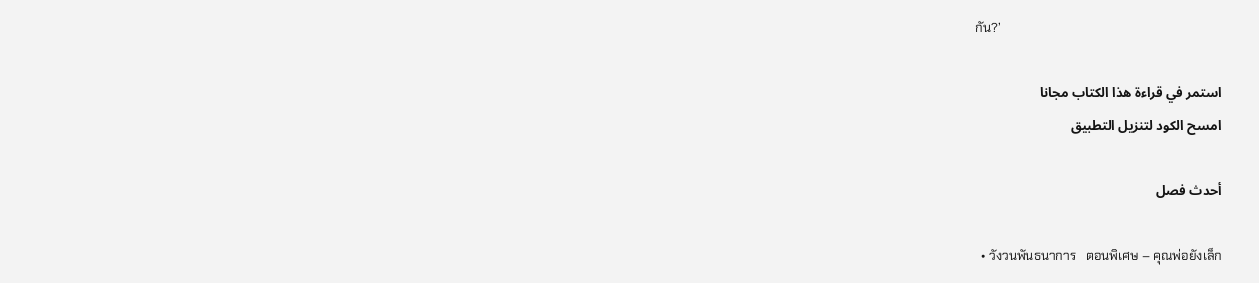กัน?’

استمر في قراءة هذا الكتاب مجانا
امسح الكود لتنزيل التطبيق

أحدث فصل

  • วังวนพันธนาการ   ตอนพิเศษ – คุณพ่อยังเล็ก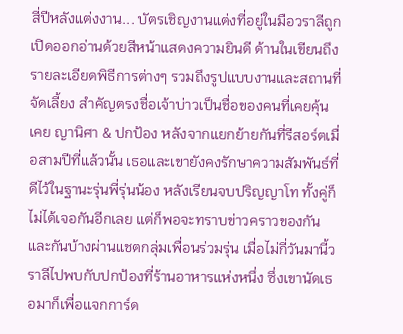สี่ปีหลังแต่งงาน... บัตรเชิญงานแต่งที่อยู่ในมือวราลีถูกเปิดออกอ่านด้วยสีหน้าแสดงความยินดี ด้านในเขียนถึงรายละเอียดพิธีการต่างๆ รวมถึงรูปแบบงานและสถานที่จัดเลี้ยง สำคัญตรงชื่อเจ้าบ่าวเป็นชื่อของคนที่เคยคุ้นเคย ญานิศา & ปกป้อง หลังจากแยกย้ายกันที่รีสอร์ตเมื่อสามปีที่แล้วนั้น เธอและเขายังคงรักษาความสัมพันธ์ที่ดีไว้ในฐานะรุ่นพี่รุ่นน้อง หลังเรียนจบปริญญาโท ทั้งคู่ก็ไม่ได้เจอกันอีกเลย แต่ก็พอจะทราบข่าวคราวของกันและกันบ้างผ่านแชตกลุ่มเพื่อนร่วมรุ่น เมื่อไม่กี่วันมานี้วราลีไปพบกับปกป้องที่ร้านอาหารแห่งหนึ่ง ซึ่งเขานัดเธอมาก็เพื่อแจกการ์ด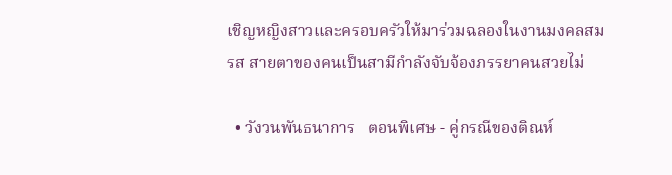เชิญหญิงสาวและครอบครัวให้มาร่วมฉลองในงานมงคลสมรส สายตาของคนเป็นสามีกำลังจับจ้องภรรยาคนสวยไม่

  • วังวนพันธนาการ   ตอนพิเศษ - คู่กรณีของติณห์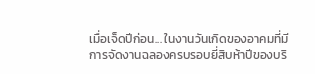เมื่อเจ็ดปีก่อน... ในงานวันเกิดของอาคมที่มีการจัดงานฉลองครบรอบยี่สิบห้าปีของบริ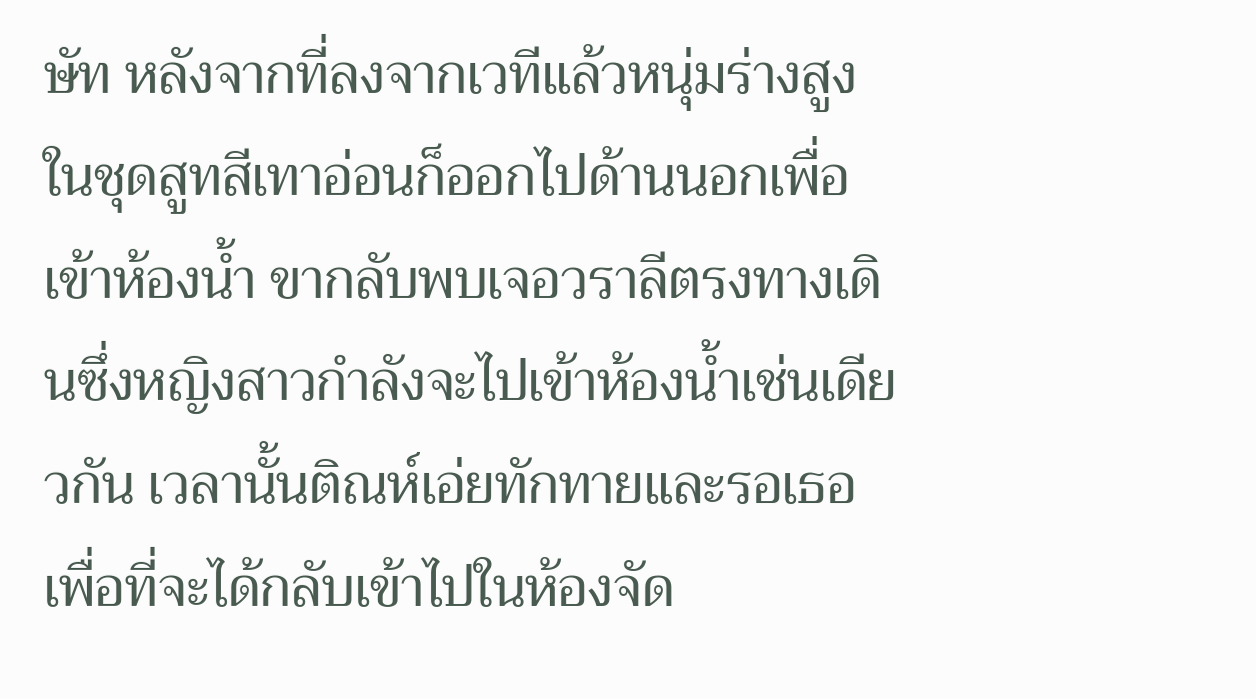ษัท หลังจากที่ลงจากเวทีแล้วหนุ่มร่างสูงในชุดสูทสีเทาอ่อนก็ออกไปด้านนอกเพื่อเข้าห้องน้ำ ขากลับพบเจอวราลีตรงทางเดินซึ่งหญิงสาวกำลังจะไปเข้าห้องน้ำเช่นเดียวกัน เวลานั้นติณห์เอ่ยทักทายและรอเธอเพื่อที่จะได้กลับเข้าไปในห้องจัด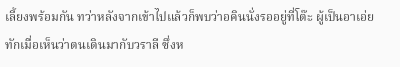เลี้ยงพร้อมกัน ทว่าหลังจากเข้าไปแล้วก็พบว่าอคินนั่งรออยู่ที่โต๊ะ ผู้เป็นอาเอ่ยทักเมื่อเห็นว่าตนเดินมากับวราลี ซึ่งห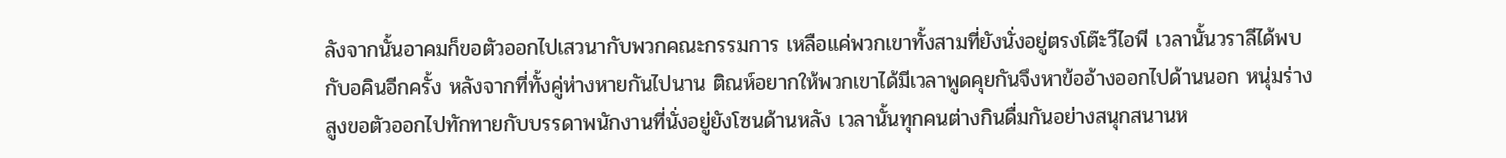ลังจากนั้นอาคมก็ขอตัวออกไปเสวนากับพวกคณะกรรมการ เหลือแค่พวกเขาทั้งสามที่ยังนั่งอยู่ตรงโต๊ะวีไอพี เวลานั้นวราลีได้พบกับอคินอีกครั้ง หลังจากที่ทั้งคู่ห่างหายกันไปนาน ติณห์อยากให้พวกเขาได้มีเวลาพูดคุยกันจึงหาข้ออ้างออกไปด้านนอก หนุ่มร่างสูงขอตัวออกไปทักทายกับบรรดาพนักงานที่นั่งอยู่ยังโซนด้านหลัง เวลานั้นทุกคนต่างกินดื่มกันอย่างสนุกสนานห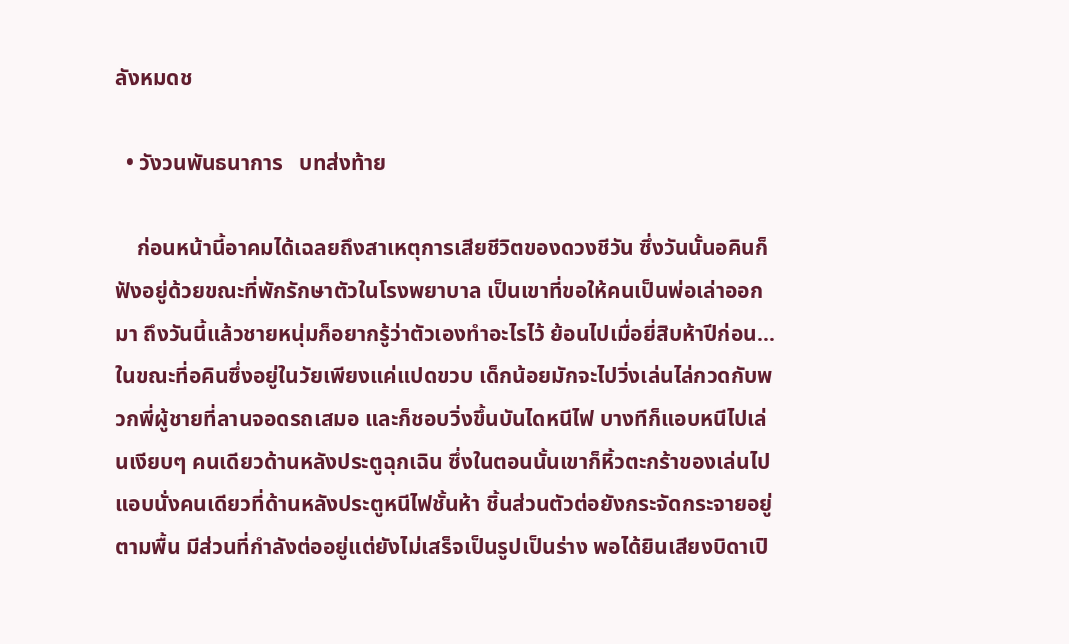ลังหมดช

  • วังวนพันธนาการ   บทส่งท้าย

    ก่อนหน้านี้อาคมได้เฉลยถึงสาเหตุการเสียชีวิตของดวงชีวัน ซึ่งวันนั้นอคินก็ฟังอยู่ด้วยขณะที่พักรักษาตัวในโรงพยาบาล เป็นเขาที่ขอให้คนเป็นพ่อเล่าออกมา ถึงวันนี้แล้วชายหนุ่มก็อยากรู้ว่าตัวเองทำอะไรไว้ ย้อนไปเมื่อยี่สิบห้าปีก่อน... ในขณะที่อคินซึ่งอยู่ในวัยเพียงแค่แปดขวบ เด็กน้อยมักจะไปวิ่งเล่นไล่กวดกับพวกพี่ผู้ชายที่ลานจอดรถเสมอ และก็ชอบวิ่งขึ้นบันไดหนีไฟ บางทีก็แอบหนีไปเล่นเงียบๆ คนเดียวด้านหลังประตูฉุกเฉิน ซึ่งในตอนนั้นเขาก็หิ้วตะกร้าของเล่นไปแอบนั่งคนเดียวที่ด้านหลังประตูหนีไฟชั้นห้า ชิ้นส่วนตัวต่อยังกระจัดกระจายอยู่ตามพื้น มีส่วนที่กำลังต่ออยู่แต่ยังไม่เสร็จเป็นรูปเป็นร่าง พอได้ยินเสียงบิดาเปิ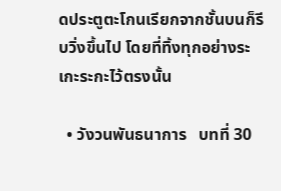ดประตูตะโกนเรียกจากชั้นบนก็รีบวิ่งขึ้นไป โดยที่ทิ้งทุกอย่างระเกะระกะไว้ตรงนั้น

  • วังวนพันธนาการ   บทที่ 30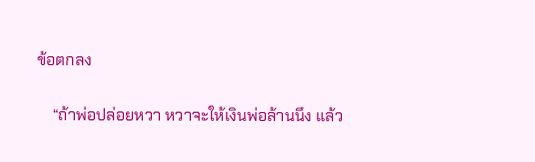ข้อตกลง

    “ถ้าพ่อปล่อยหวา หวาจะให้เงินพ่อล้านนึง แล้ว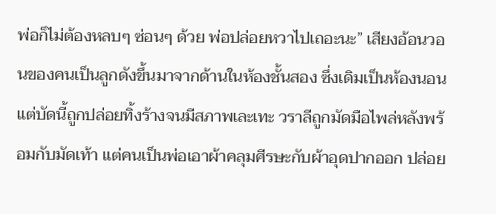พ่อก็ไม่ต้องหลบๆ ซ่อนๆ ด้วย พ่อปล่อยหวาไปเถอะนะ” เสียงอ้อนวอนของคนเป็นลูกดังขึ้นมาจากด้านในห้องชั้นสอง ซึ่งเดิมเป็นห้องนอนแต่บัดนี้ถูกปล่อยทิ้งร้างจนมีสภาพเละเทะ วราลีถูกมัดมือไพล่หลังพร้อมกับมัดเท้า แต่คนเป็นพ่อเอาผ้าคลุมศีรษะกับผ้าอุดปากออก ปล่อย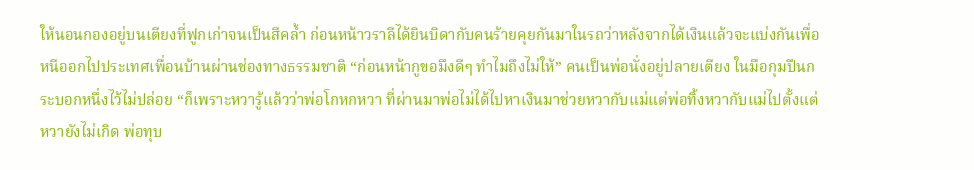ให้นอนกองอยู่บนเตียงที่ฟูกเก่าจนเป็นสีคล้ำ ก่อนหน้าวราลีได้ยินบิดากับคนร้ายคุยกันมาในรถว่าหลังจากได้เงินแล้วจะแบ่งกันเพื่อหนีออกไปประเทศเพื่อนบ้านผ่านช่องทางธรรมชาติ “ก่อนหน้ากูขอมึงดีๆ ทำไมถึงไม่ให้” คนเป็นพ่อนั่งอยู่ปลายเตียง ในมือกุมปืนกระบอกหนึ่งไว้ไม่ปล่อย “ก็เพราะหวารู้แล้วว่าพ่อโกหกหวา ที่ผ่านมาพ่อไม่ได้ไปหาเงินมาช่วยหวากับแม่แต่พ่อทิ้งหวากับแม่ไปตั้งแต่หวายังไม่เกิด พ่อทุบ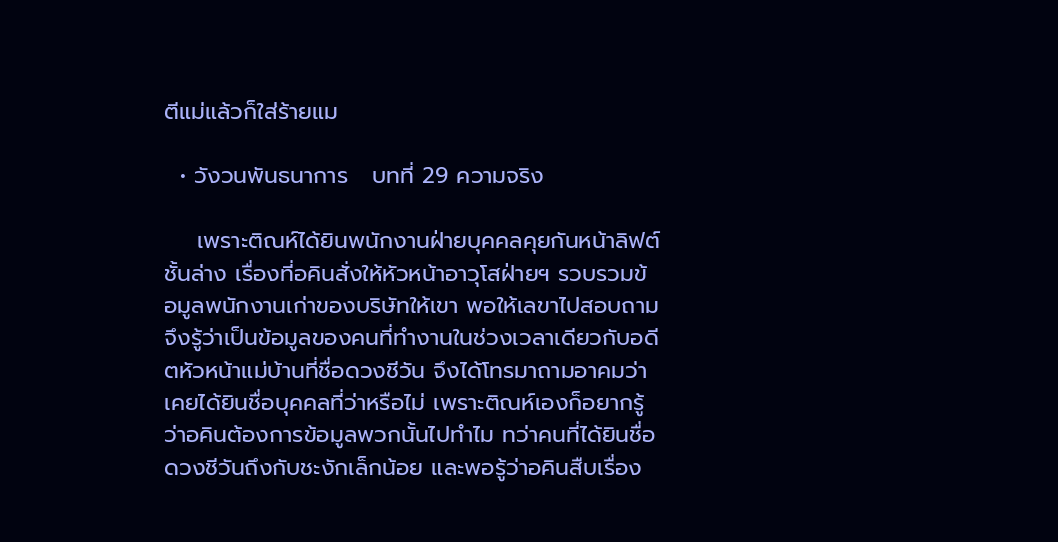ตีแม่แล้วก็ใส่ร้ายแม

  • วังวนพันธนาการ   บทที่ 29 ความจริง

    เพราะติณห์ได้ยินพนักงานฝ่ายบุคคลคุยกันหน้าลิฟต์ชั้นล่าง เรื่องที่อคินสั่งให้หัวหน้าอาวุโสฝ่ายฯ รวบรวมข้อมูลพนักงานเก่าของบริษัทให้เขา พอให้เลขาไปสอบถามจึงรู้ว่าเป็นข้อมูลของคนที่ทำงานในช่วงเวลาเดียวกับอดีตหัวหน้าแม่บ้านที่ชื่อดวงชีวัน จึงได้โทรมาถามอาคมว่าเคยได้ยินชื่อบุคคลที่ว่าหรือไม่ เพราะติณห์เองก็อยากรู้ว่าอคินต้องการข้อมูลพวกนั้นไปทำไม ทว่าคนที่ได้ยินชื่อดวงชีวันถึงกับชะงักเล็กน้อย และพอรู้ว่าอคินสืบเรื่อง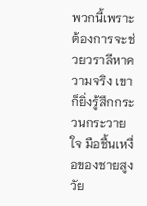พวกนี้เพราะต้องการจะช่วยวราลีหาความจริง เขาก็ยิ่งรู้สึกกระวนกระวายใจ มือชื้นเหงื่อของชายสูงวัย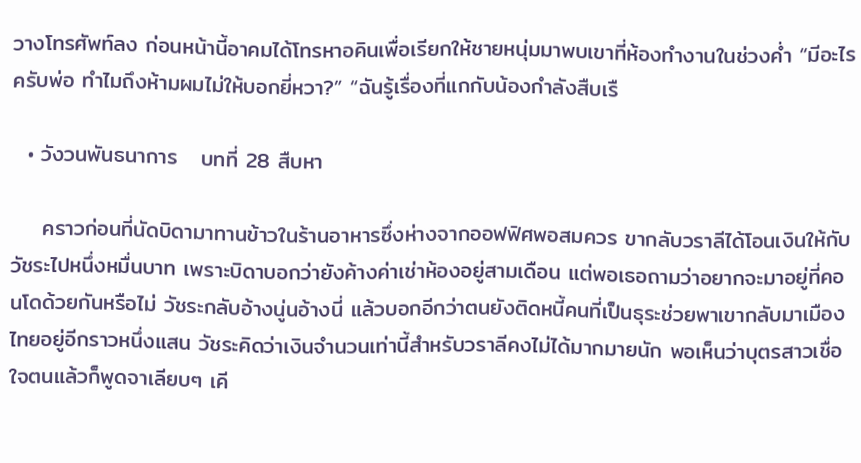วางโทรศัพท์ลง ก่อนหน้านี้อาคมได้โทรหาอคินเพื่อเรียกให้ชายหนุ่มมาพบเขาที่ห้องทำงานในช่วงค่ำ “มีอะไรครับพ่อ ทำไมถึงห้ามผมไม่ให้บอกยี่หวา?” “ฉันรู้เรื่องที่แกกับน้องกำลังสืบเรื

  • วังวนพันธนาการ   บทที่ 28 สืบหา

    คราวก่อนที่นัดบิดามาทานข้าวในร้านอาหารซึ่งห่างจากออฟฟิศพอสมควร ขากลับวราลีได้โอนเงินให้กับวัชระไปหนึ่งหมื่นบาท เพราะบิดาบอกว่ายังค้างค่าเช่าห้องอยู่สามเดือน แต่พอเธอถามว่าอยากจะมาอยู่ที่คอนโดด้วยกันหรือไม่ วัชระกลับอ้างนู่นอ้างนี่ แล้วบอกอีกว่าตนยังติดหนี้คนที่เป็นธุระช่วยพาเขากลับมาเมืองไทยอยู่อีกราวหนึ่งแสน วัชระคิดว่าเงินจำนวนเท่านี้สำหรับวราลีคงไม่ได้มากมายนัก พอเห็นว่าบุตรสาวเชื่อใจตนแล้วก็พูดจาเลียบๆ เคี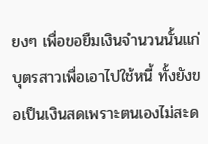ยงๆ เพื่อขอยืมเงินจำนวนนั้นแก่บุตรสาวเพื่อเอาไปใช้หนี้ ทั้งยังขอเป็นเงินสดเพราะตนเองไม่สะด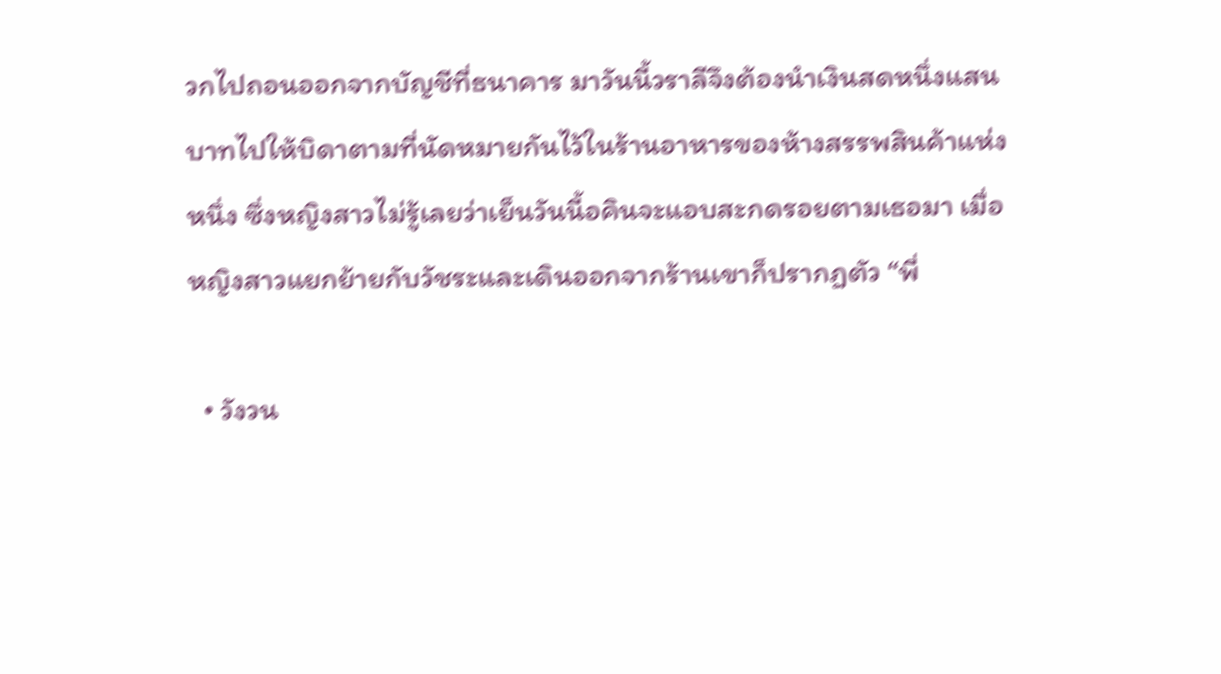วกไปถอนออกจากบัญชีที่ธนาคาร มาวันนี้วราลีจึงต้องนำเงินสดหนึ่งแสนบาทไปให้บิดาตามที่นัดหมายกันไว้ในร้านอาหารของห้างสรรพสินค้าแห่งหนึ่ง ซึ่งหญิงสาวไม่รู้เลยว่าเย็นวันนี้อคินจะแอบสะกดรอยตามเธอมา เมื่อหญิงสาวแยกย้ายกับวัชระและเดินออกจากร้านเขาก็ปรากฏตัว “พี่

  • วังวน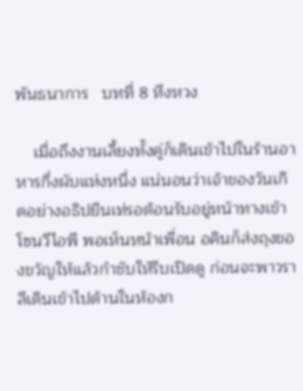พันธนาการ   บทที่ 8 หึงหวง

    เมื่อถึงงานเลี้ยงทั้งคู่ก็เดินเข้าไปในร้านอาหารกึ่งผับแห่งหนึ่ง แน่นอนว่าเจ้าของวันเกิดอย่างอธิปยืนเท่รอต้อนรับอยู่หน้าทางเข้าโซนวีไอพี พอเห็นหน้าเพื่อน อคินก็ส่งถุงของขวัญให้แล้วกำชับให้รีบเปิดดู ก่อนจะพาวราลีเดินเข้าไปด้านในห้องก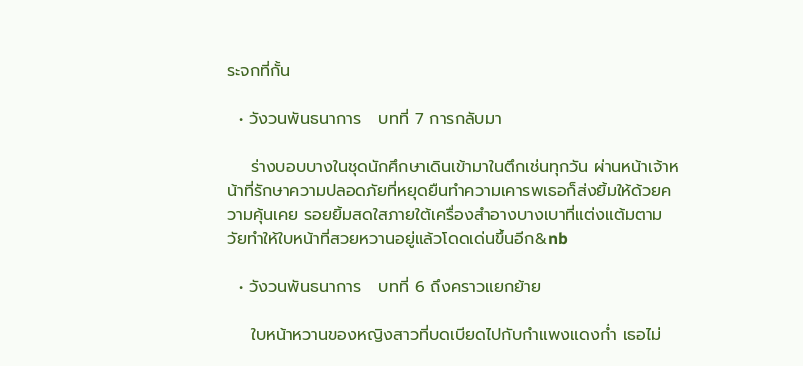ระจกที่กั้น

  • วังวนพันธนาการ   บทที่ 7 การกลับมา

    ร่างบอบบางในชุดนักศึกษาเดินเข้ามาในตึกเช่นทุกวัน ผ่านหน้าเจ้าหน้าที่รักษาความปลอดภัยที่หยุดยืนทำความเคารพเธอก็ส่งยิ้มให้ด้วยความคุ้นเคย รอยยิ้มสดใสภายใต้เครื่องสำอางบางเบาที่แต่งแต้มตามวัยทำให้ใบหน้าที่สวยหวานอยู่แล้วโดดเด่นขึ้นอีก&nb

  • วังวนพันธนาการ   บทที่ 6 ถึงคราวแยกย้าย

    ใบหน้าหวานของหญิงสาวที่บดเบียดไปกับกำแพงแดงก่ำ เธอไม่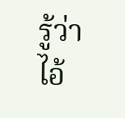รู้ว่าไอ้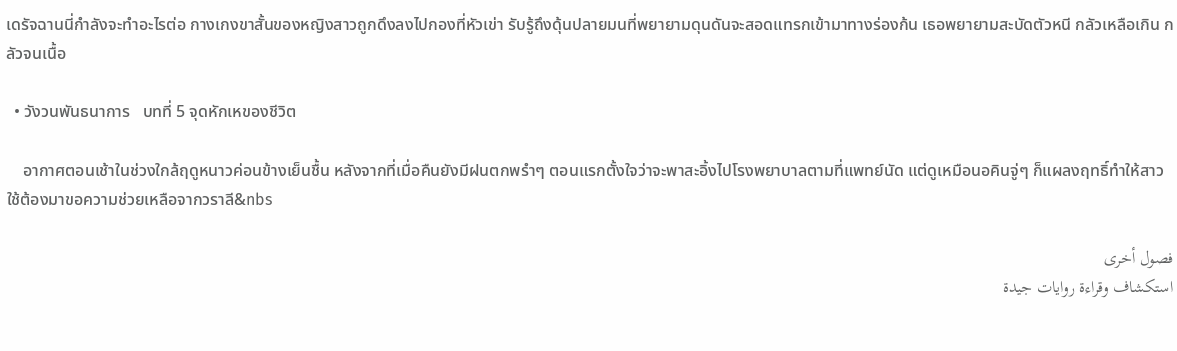เดรัจฉานนี่กำลังจะทำอะไรต่อ กางเกงขาสั้นของหญิงสาวถูกดึงลงไปกองที่หัวเข่า รับรู้ถึงดุ้นปลายมนที่พยายามดุนดันจะสอดแทรกเข้ามาทางร่องก้น เธอพยายามสะบัดตัวหนี กลัวเหลือเกิน กลัวจนเนื้อ

  • วังวนพันธนาการ   บทที่ 5 จุดหักเหของชีวิต

    อากาศตอนเช้าในช่วงใกล้ฤดูหนาวค่อนข้างเย็นชื้น หลังจากที่เมื่อคืนยังมีฝนตกพรำๆ ตอนแรกตั้งใจว่าจะพาสะอิ้งไปโรงพยาบาลตามที่แพทย์นัด แต่ดูเหมือนอคินจู่ๆ ก็แผลงฤทธิ์ทำให้สาวใช้ต้องมาขอความช่วยเหลือจากวราลี&nbs

فصول أخرى
استكشاف وقراءة روايات جيدة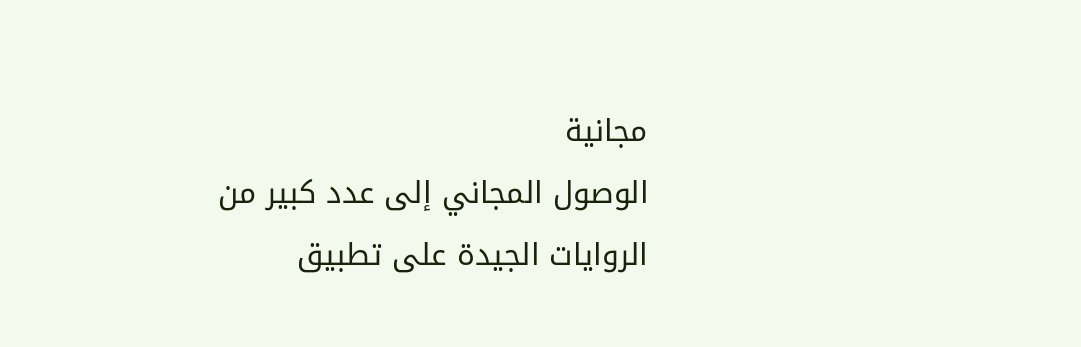مجانية
الوصول المجاني إلى عدد كبير من الروايات الجيدة على تطبيق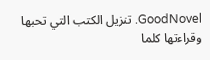GoodNovel. تنزيل الكتب التي تحبها وقراءتها كلما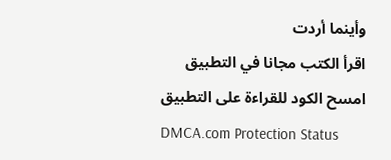وأينما أردت
اقرأ الكتب مجانا في التطبيق
امسح الكود للقراءة على التطبيق
DMCA.com Protection Status